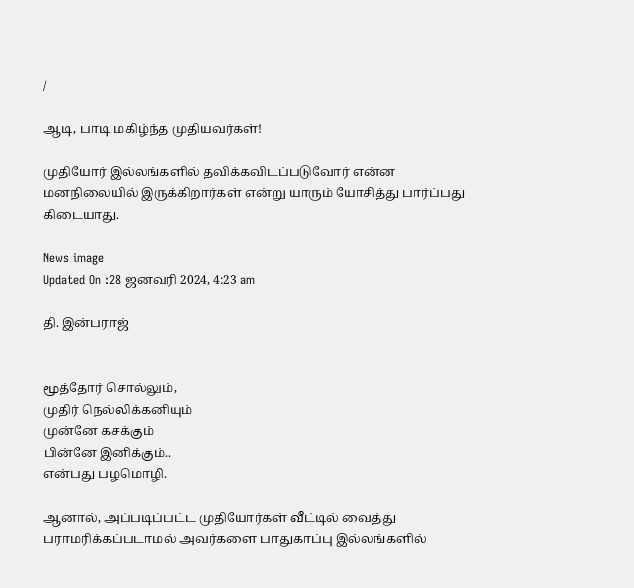/

ஆடி, பாடி மகிழ்ந்த முதியவர்கள்!

முதியோர் இல்லங்களில் தவிக்கவிடப்படுவோர் என்ன மனநிலையில் இருக்கிறார்கள் என்று யாரும் யோசித்து பார்ப்பது கிடையாது.

News image
Updated On :28 ஜனவரி 2024, 4:23 am

தி. இன்பராஜ்


மூத்தோர் சொல்லும்,
முதிர் நெல்லிக்கனியும்
முன்னே கசக்கும்
பின்னே இனிக்கும்..
என்பது பழமொழி.

ஆனால், அப்படிப்பட்ட முதியோர்கள் வீட்டில் வைத்து பராமரிக்கப்படாமல் அவர்களை பாதுகாப்பு இல்லங்களில்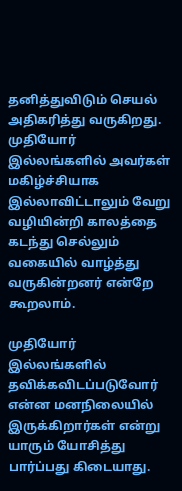தனித்துவிடும் செயல் அதிகரித்து வருகிறது. முதியோர் இல்லங்களில் அவர்கள் மகிழ்ச்சியாக இல்லாவிட்டாலும் வேறு வழியின்றி காலத்தை கடந்து செல்லும் வகையில் வாழ்த்து வருகின்றனர் என்றே கூறலாம்.

முதியோர் இல்லங்களில் தவிக்கவிடப்படுவோர் என்ன மனநிலையில் இருக்கிறார்கள் என்று யாரும் யோசித்து பார்ப்பது கிடையாது.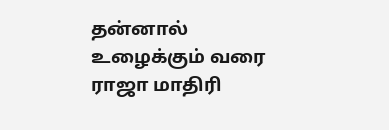தன்னால் உழைக்கும் வரை ராஜா மாதிரி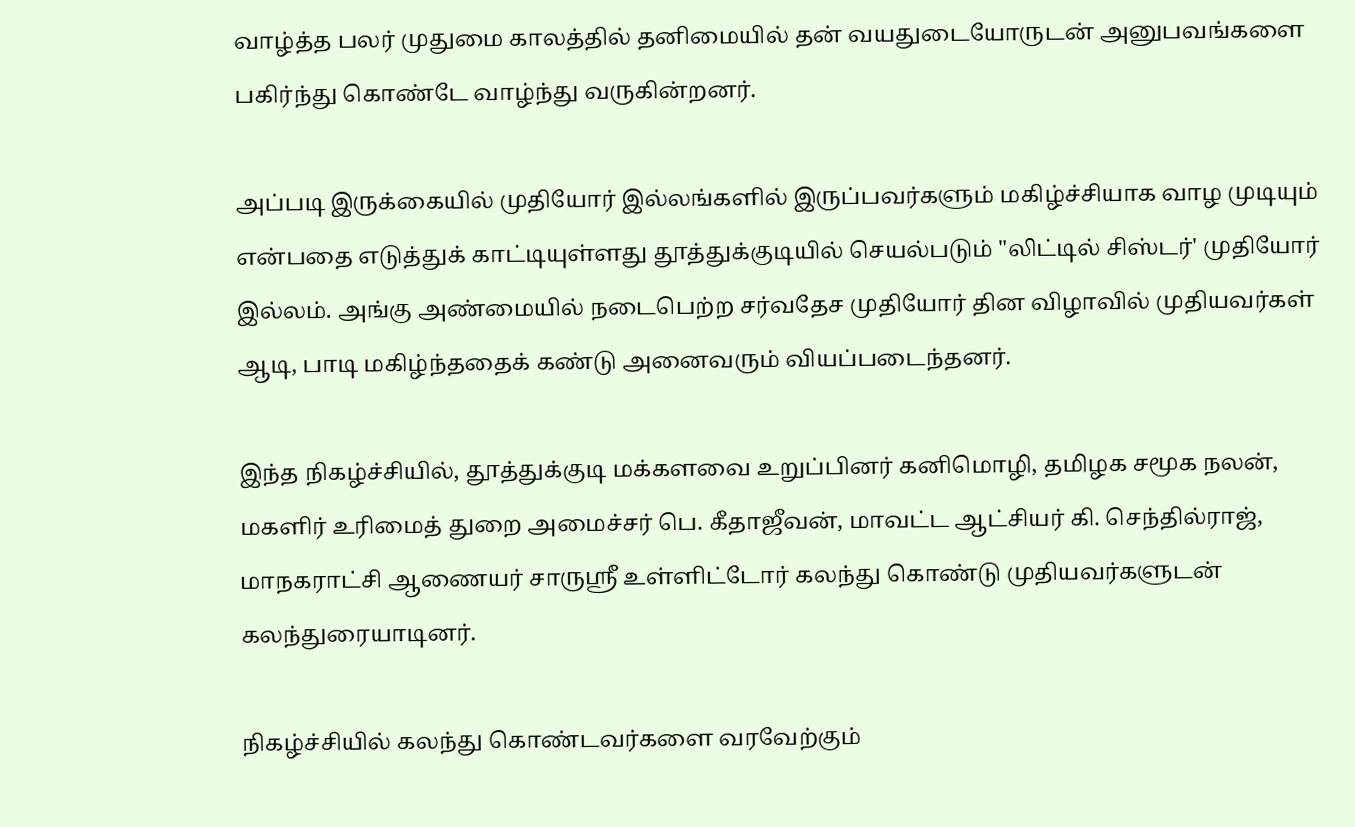வாழ்த்த பலர் முதுமை காலத்தில் தனிமையில் தன் வயதுடையோருடன் அனுபவங்களை பகிர்ந்து கொண்டே வாழ்ந்து வருகின்றனர்.

அப்படி இருக்கையில் முதியோர் இல்லங்களில் இருப்பவர்களும் மகிழ்ச்சியாக வாழ முடியும் என்பதை எடுத்துக் காட்டியுள்ளது தூத்துக்குடியில் செயல்படும் "லிட்டில் சிஸ்டர்' முதியோர் இல்லம். அங்கு அண்மையில் நடைபெற்ற சர்வதேச முதியோர் தின விழாவில் முதியவர்கள் ஆடி, பாடி மகிழ்ந்ததைக் கண்டு அனைவரும் வியப்படைந்தனர்.

இந்த நிகழ்ச்சியில், தூத்துக்குடி மக்களவை உறுப்பினர் கனிமொழி, தமிழக சமூக நலன், மகளிர் உரிமைத் துறை அமைச்சர் பெ. கீதாஜீவன், மாவட்ட ஆட்சியர் கி. செந்தில்ராஜ், மாநகராட்சி ஆணையர் சாருஸ்ரீ உள்ளிட்டோர் கலந்து கொண்டு முதியவர்களுடன் கலந்துரையாடினர்.

நிகழ்ச்சியில் கலந்து கொண்டவர்களை வரவேற்கும்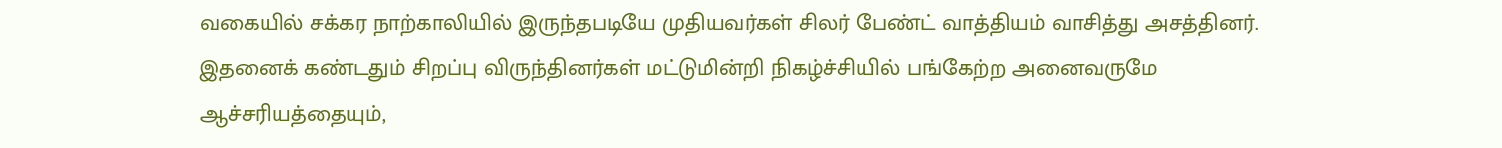வகையில் சக்கர நாற்காலியில் இருந்தபடியே முதியவர்கள் சிலர் பேண்ட் வாத்தியம் வாசித்து அசத்தினர். இதனைக் கண்டதும் சிறப்பு விருந்தினர்கள் மட்டுமின்றி நிகழ்ச்சியில் பங்கேற்ற அனைவருமே ஆச்சரியத்தையும்,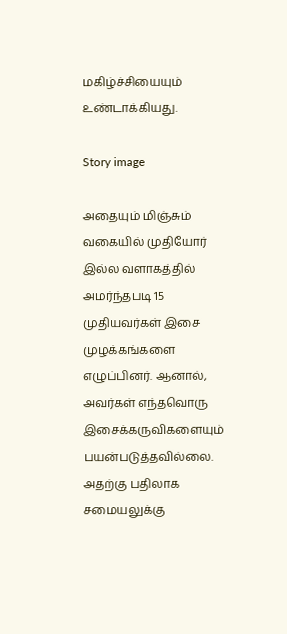மகிழ்ச்சியையும் உண்டாக்கியது.

Story image

அதையும் மிஞ்சும் வகையில் முதியோர் இல்ல வளாகத்தில் அமர்ந்தபடி 15 முதியவர்கள் இசை முழக்கங்களை எழுப்பினர். ஆனால், அவர்கள் எந்தவொரு இசைக்கருவிகளையும் பயன்படுத்தவில்லை. அதற்கு பதிலாக சமையலுக்கு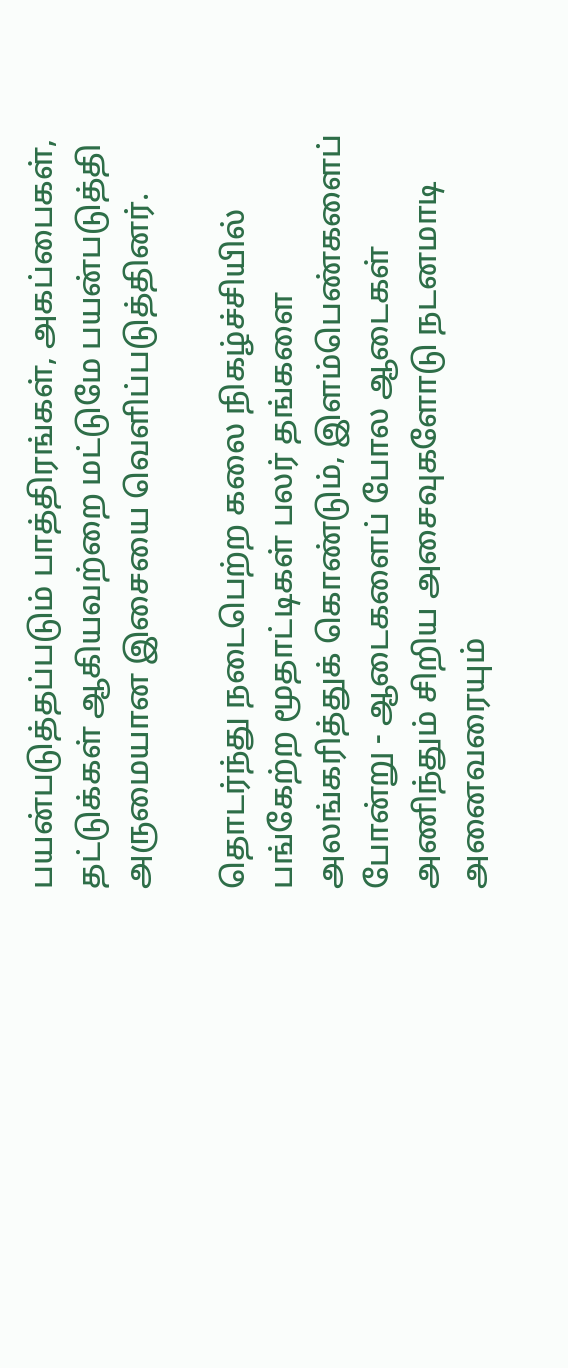பயன்படுத்தப்படும் பாத்திரங்கள், அகப்பைகள், தட்டுக்கள் ஆகியவற்றை மட்டுமே பயன்படுத்தி அருமையான இசையை வெளிப்படுத்தினர்.

தொடர்ந்து நடைபெற்ற கலை நிகழ்ச்சியில் பங்கேற்ற மூதாட்டிகள் பலர் தங்களை அலங்கரித்துக் கொண்டும், இளம்பெண்களைப் போன்று - ஆடைகளைப் போல ஆடைகள் அணிந்தும் சிறிய அசைவுகளோடு நடனமாடி அனைவரையும்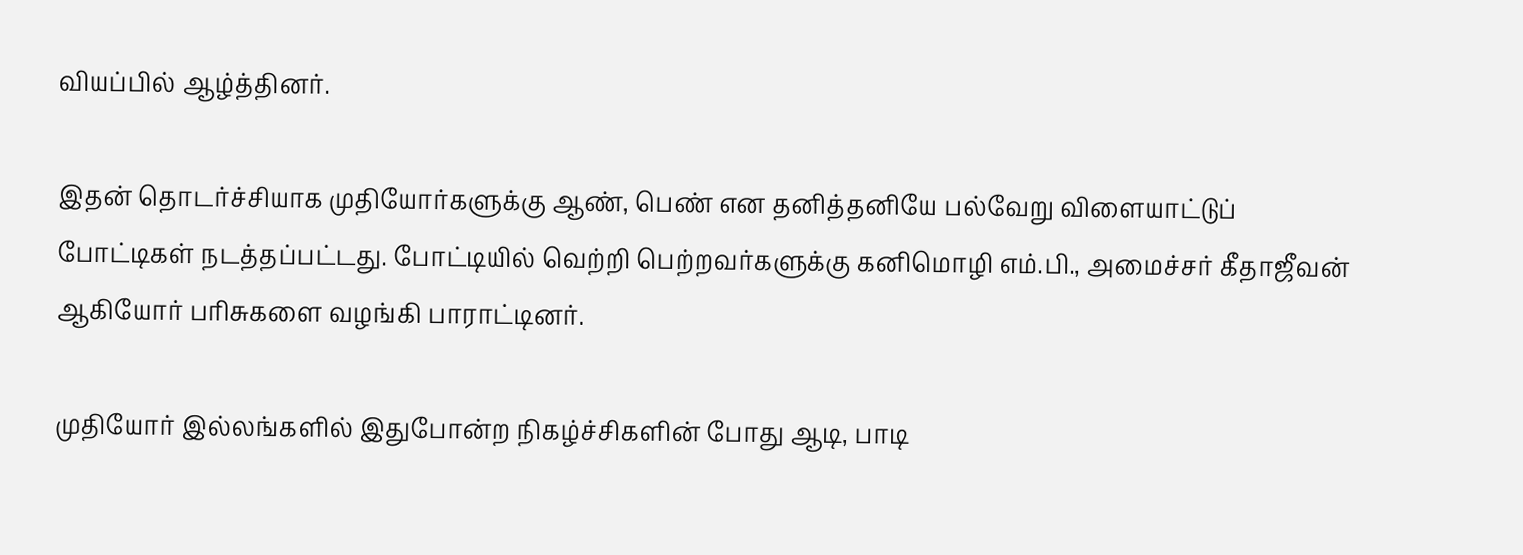வியப்பில் ஆழ்த்தினர்.

இதன் தொடர்ச்சியாக முதியோர்களுக்கு ஆண், பெண் என தனித்தனியே பல்வேறு விளையாட்டுப் போட்டிகள் நடத்தப்பட்டது. போட்டியில் வெற்றி பெற்றவர்களுக்கு கனிமொழி எம்.பி., அமைச்சர் கீதாஜீவன் ஆகியோர் பரிசுகளை வழங்கி பாராட்டினர்.

முதியோர் இல்லங்களில் இதுபோன்ற நிகழ்ச்சிகளின் போது ஆடி, பாடி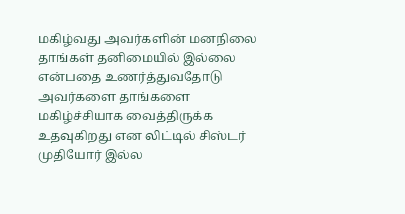மகிழ்வது அவர்களின் மனநிலை தாங்கள் தனிமையில் இல்லை என்பதை உணர்த்துவதோடு அவர்களை தாங்களை மகிழ்ச்சியாக வைத்திருக்க உதவுகிறது என லிட்டில் சிஸ்டர் முதியோர் இல்ல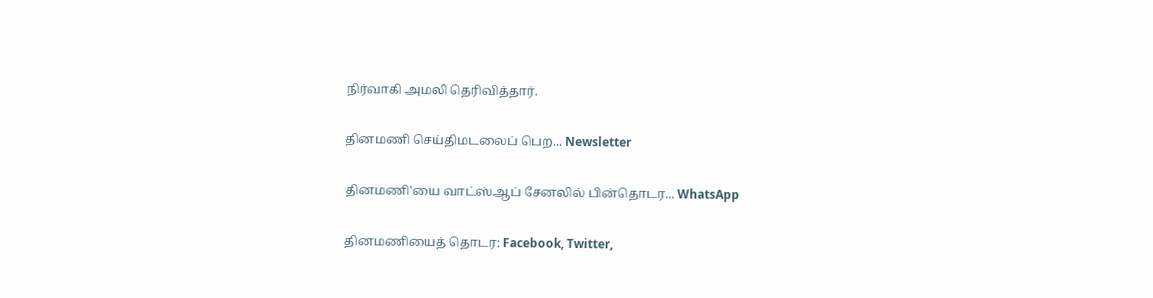நிர்வாகி அமலி தெரிவித்தார்.

தினமணி செய்திமடலைப் பெற... Newsletter

தினமணி'யை வாட்ஸ்ஆப் சேனலில் பின்தொடர... WhatsApp

தினமணியைத் தொடர: Facebook, Twitter,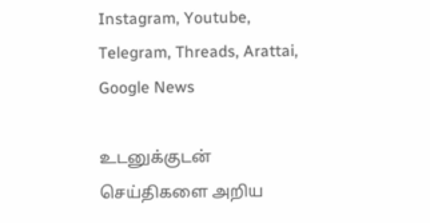Instagram, Youtube, Telegram, Threads, Arattai, Google News

உடனுக்குடன் செய்திகளை அறிய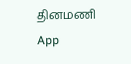தினமணி App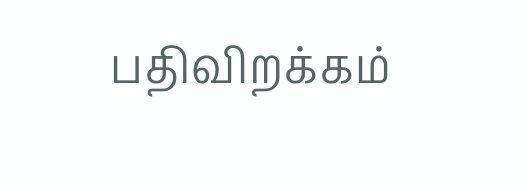பதிவிறக்கம்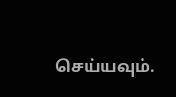செய்யவும்.